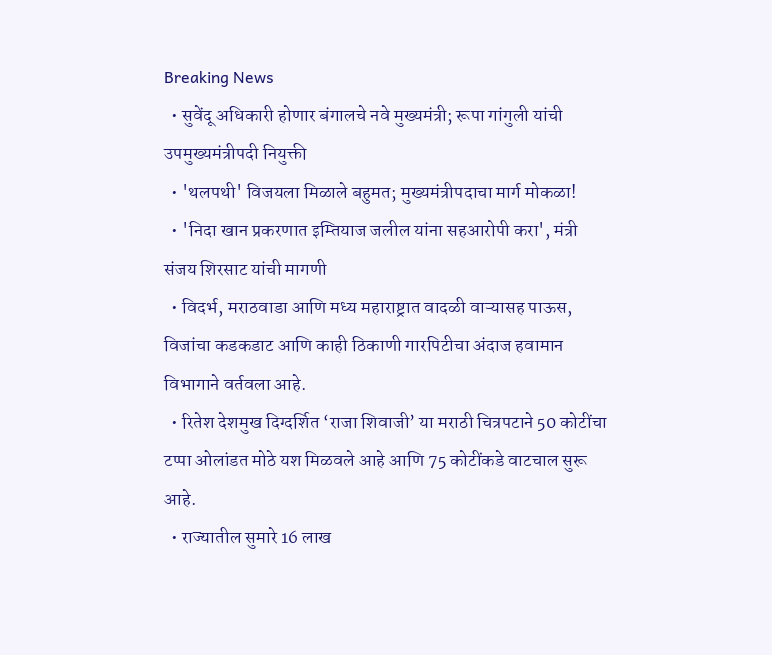Breaking News
  • सुवेंदू अधिकारी होणार बंगालचे नवे मुख्यमंत्री; रूपा गांगुली यांची उपमुख्यमंत्रीपदी नियुक्ती
  • 'थलपथी' विजयला मिळाले बहुमत; मुख्यमंत्रीपदाचा मार्ग मोकळा!
  • 'निदा खान प्रकरणात इम्तियाज जलील यांना सहआरोपी करा', मंत्री संजय शिरसाट यांची मागणी
  • विदर्भ, मराठवाडा आणि मध्य महाराष्ट्रात वादळी वाऱ्यासह पाऊस, विजांचा कडकडाट आणि काही ठिकाणी गारपिटीचा अंदाज हवामान विभागाने वर्तवला आहे.
  • रितेश देशमुख दिग्दर्शित ‘राजा शिवाजी’ या मराठी चित्रपटाने 50 कोटींचा टप्पा ओलांडत मोठे यश मिळवले आहे आणि 75 कोटींकडे वाटचाल सुरू आहे.
  • राज्यातील सुमारे 16 लाख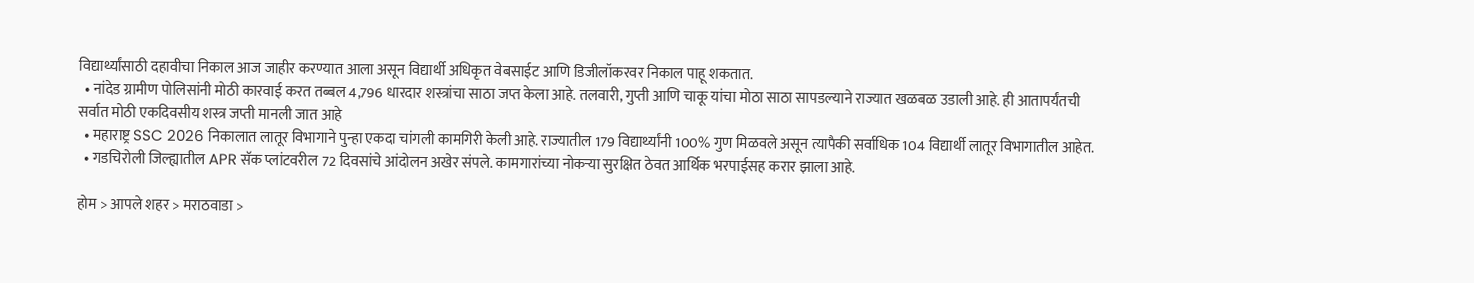विद्यार्थ्यांसाठी दहावीचा निकाल आज जाहीर करण्यात आला असून विद्यार्थी अधिकृत वेबसाईट आणि डिजीलॉकरवर निकाल पाहू शकतात.
  • नांदेड ग्रामीण पोलिसांनी मोठी कारवाई करत तब्बल 4,796 धारदार शस्त्रांचा साठा जप्त केला आहे. तलवारी, गुप्ती आणि चाकू यांचा मोठा साठा सापडल्याने राज्यात खळबळ उडाली आहे. ही आतापर्यंतची सर्वात मोठी एकदिवसीय शस्त्र जप्ती मानली जात आहे
  • महाराष्ट्र SSC 2026 निकालात लातूर विभागाने पुन्हा एकदा चांगली कामगिरी केली आहे. राज्यातील 179 विद्यार्थ्यांनी 100% गुण मिळवले असून त्यापैकी सर्वाधिक 104 विद्यार्थी लातूर विभागातील आहेत.
  • गडचिरोली जिल्ह्यातील APR सॅक प्लांटवरील 72 दिवसांचे आंदोलन अखेर संपले. कामगारांच्या नोकऱ्या सुरक्षित ठेवत आर्थिक भरपाईसह करार झाला आहे.

होम > आपले शहर > मराठवाडा >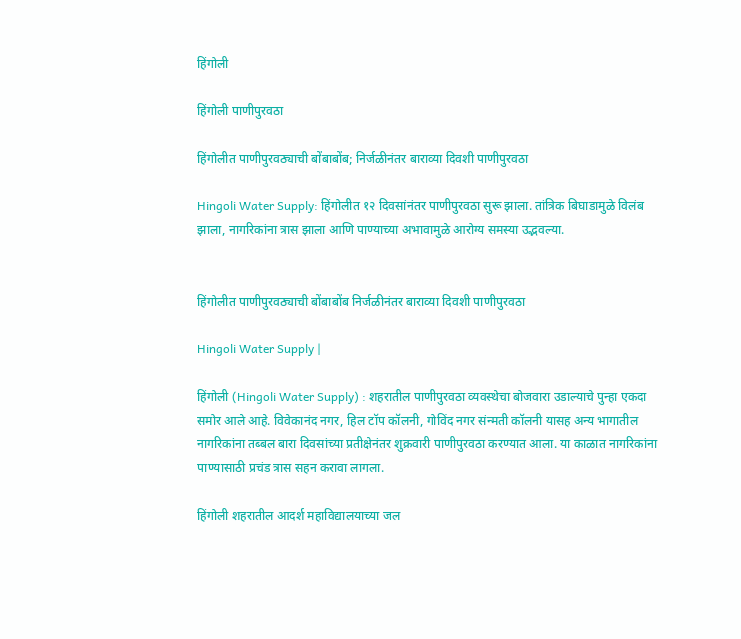हिंगोली

हिंगोली पाणीपुरवठा

हिंगोलीत पाणीपुरवठ्याची बोंबाबोंब; निर्जळीनंतर बाराव्या दिवशी पाणीपुरवठा

Hingoli Water Supply: हिंगोलीत १२ दिवसांनंतर पाणीपुरवठा सुरू झाला. तांत्रिक बिघाडामुळे विलंब झाला, नागरिकांना त्रास झाला आणि पाण्याच्या अभावामुळे आरोग्य समस्या उद्भवल्या.


हिंगोलीत पाणीपुरवठ्याची बोंबाबोंब निर्जळीनंतर बाराव्या दिवशी पाणीपुरवठा

Hingoli Water Supply |

हिंगोली (Hingoli Water Supply) : शहरातील पाणीपुरवठा व्यवस्थेचा बोजवारा उडाल्याचे पुन्हा एकदा समोर आले आहे. विवेकानंद नगर, हिल टॉप कॉलनी, गोविंद नगर संन्मती कॉलनी यासह अन्य भागातील नागरिकांना तब्बल बारा दिवसांच्या प्रतीक्षेनंतर शुक्रवारी पाणीपुरवठा करण्यात आला. या काळात नागरिकांना पाण्यासाठी प्रचंड त्रास सहन करावा लागला.

हिंगोली शहरातील आदर्श महाविद्यालयाच्या जल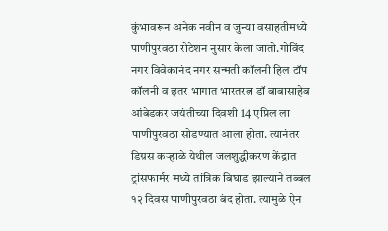कुंभावरून अनेक नवीन व जुन्या वसाहतीमध्ये पाणीपुरवठा रोटेशन नुसार केला जातो.गोविंद नगर विवेकानंद नगर सन्मती कॉलनी हिल टॉप कॉलनी व इतर भागात भारतरत्न डॉ बाबासाहेब आंबेडकर जयंतीच्या दिवशी 14 एप्रिल ला पाणीपुरवठा सोडण्यात आला होता. त्यानंतर डिग्रस कर्‍हाळे येथील जलशुद्धीकरण केंद्रात ट्रांसफार्मर मध्ये तांत्रिक बिघाड झाल्याने तब्बल १२ दिवस पाणीपुरवठा बंद होता. त्यामुळे ऐन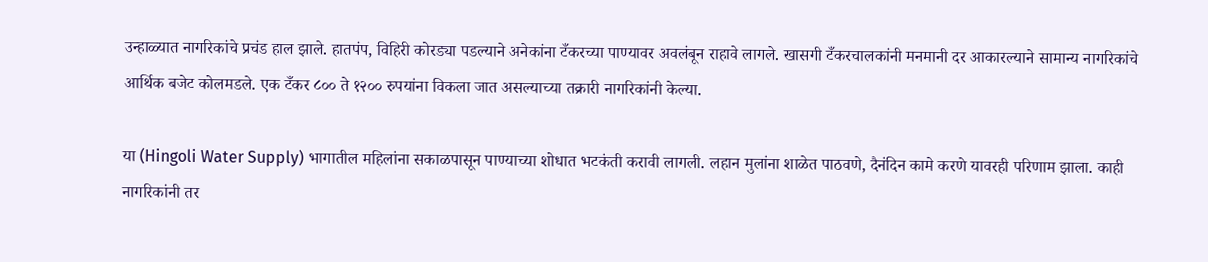उन्हाळ्यात नागरिकांचे प्रचंड हाल झाले. हातपंप, विहिरी कोरड्या पडल्याने अनेकांना टँकरच्या पाण्यावर अवलंबून राहावे लागले. खासगी टँकरचालकांनी मनमानी दर आकारल्याने सामान्य नागरिकांचे आर्थिक बजेट कोलमडले. एक टँकर ८०० ते १२०० रुपयांना विकला जात असल्याच्या तक्रारी नागरिकांनी केल्या.

या (Hingoli Water Supply) भागातील महिलांना सकाळपासून पाण्याच्या शोधात भटकंती करावी लागली. लहान मुलांना शाळेत पाठवणे, दैनंदिन कामे करणे यावरही परिणाम झाला. काही नागरिकांनी तर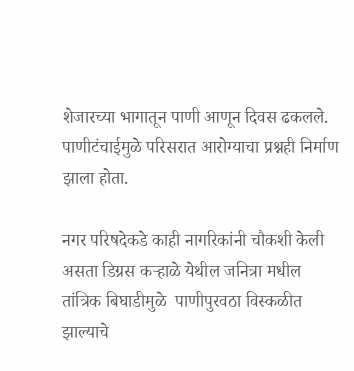शेजारच्या भागातून पाणी आणून दिवस ढकलले. पाणीटंचाईमुळे परिसरात आरोग्याचा प्रश्नही निर्माण झाला होता.

नगर परिषदेकडे काही नागरिकांनी चौकशी केली असता डिग्रस कर्‍हाळे येथील जनित्रा मधील तांत्रिक बिघाडीमुळे  पाणीपुरवठा विस्कळीत झाल्याचे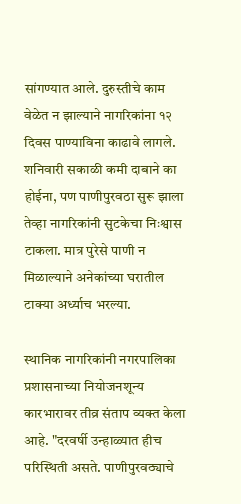सांगण्यात आले. दुरुस्तीचे काम वेळेत न झाल्याने नागरिकांना १२ दिवस पाण्याविना काढावे लागले. शनिवारी सकाळी कमी दाबाने का होईना, पण पाणीपुरवठा सुरू झाला तेव्हा नागरिकांनी सुटकेचा निःश्वास टाकला. मात्र पुरेसे पाणी न मिळाल्याने अनेकांच्या घरातील टाक्या अर्ध्याच भरल्या.

स्थानिक नागरिकांनी नगरपालिका प्रशासनाच्या नियोजनशून्य कारभारावर तीव्र संताप व्यक्त केला आहे. "दरवर्षी उन्हाळ्यात हीच परिस्थिती असते. पाणीपुरवठ्याचे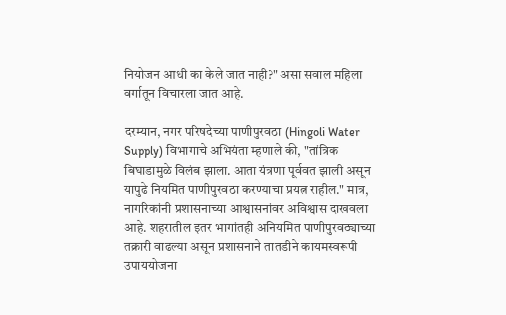नियोजन आधी का केले जात नाही?" असा सवाल महिला वर्गातून विचारला जात आहे.

दरम्यान, नगर परिषदेच्या पाणीपुरवठा (Hingoli Water Supply) विभागाचे अभियंता म्हणाले की, "तांत्रिक बिघाडामुळे विलंब झाला. आता यंत्रणा पूर्ववत झाली असून यापुढे नियमित पाणीपुरवठा करण्याचा प्रयत्न राहील." मात्र, नागरिकांनी प्रशासनाच्या आश्वासनांवर अविश्वास दाखवला आहे. शहरातील इतर भागांतही अनियमित पाणीपुरवठ्याच्या तक्रारी वाढल्या असून प्रशासनाने तातडीने कायमस्वरूपी उपाययोजना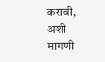करावी, अशी मागणी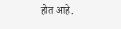होत आहे.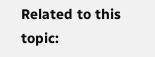Related to this topic: